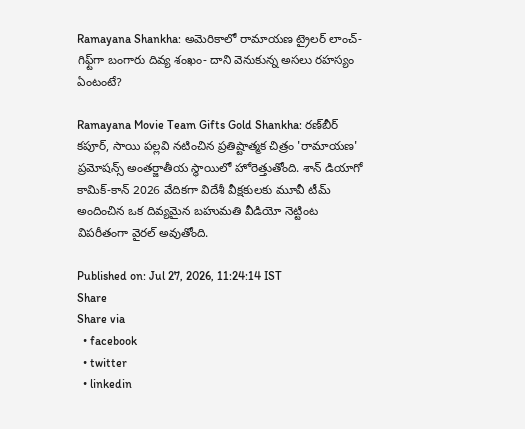Ramayana Shankha: అమెరికాలో రామాయణ ట్రైలర్ లాంచ్- గిఫ్ట్‌గా బంగారు దివ్య శంఖం- దాని వెనుకున్న అసలు రహస్యం ఏంటంటే?

Ramayana Movie Team Gifts Gold Shankha: రణ్‌బీర్ కపూర్, సాయి పల్లవి నటించిన ప్రతిష్టాత్మక చిత్రం 'రామాయణ' ప్రమోషన్స్ అంతర్జాతీయ స్థాయిలో హోరెత్తుతోంది. శాన్ డియాగో కామిక్-కాన్ 2026 వేదికగా విదేశీ వీక్షకులకు మూవీ టీమ్ అందించిన ఒక దివ్యమైన బహుమతి వీడియో నెట్టింట విపరీతంగా వైరల్ అవుతోంది.

Published on: Jul 27, 2026, 11:24:14 IST
Share
Share via
  • facebook
  • twitter
  • linkedin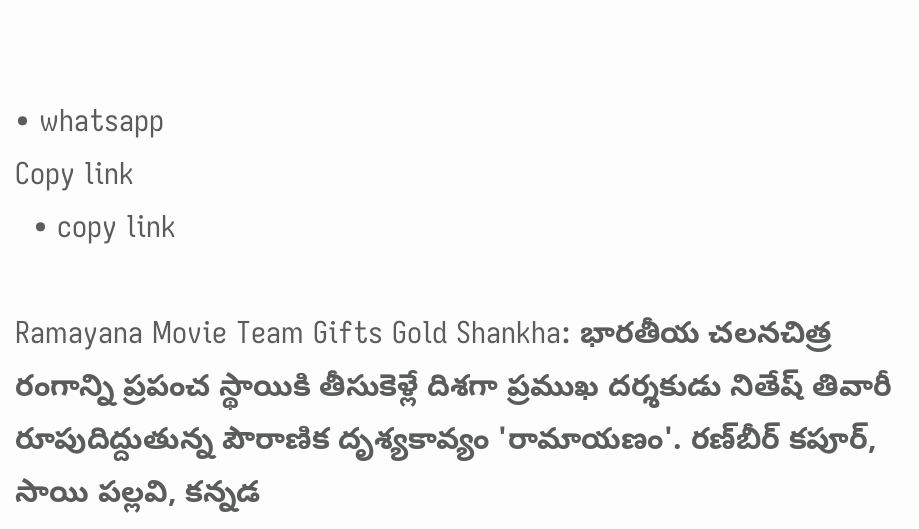• whatsapp
Copy link
  • copy link

Ramayana Movie Team Gifts Gold Shankha: భారతీయ చలనచిత్ర రంగాన్ని ప్రపంచ స్థాయికి తీసుకెళ్లే దిశగా ప్రముఖ దర్శకుడు నితేష్ తివారీ రూపుదిద్దుతున్న పౌరాణిక దృశ్యకావ్యం 'రామాయణం'. రణ్‌బీర్ కపూర్, సాయి పల్లవి, కన్నడ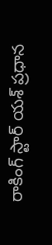రాకింగ్ స్టార్ యశ్ ప్రధాన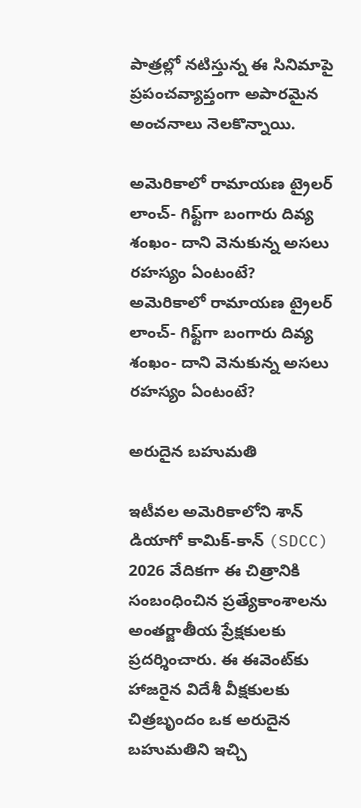పాత్రల్లో నటిస్తున్న ఈ సినిమాపై ప్రపంచవ్యాప్తంగా అపారమైన అంచనాలు నెలకొన్నాయి.

అమెరికాలో రామాయణ ట్రైలర్ లాంచ్- గిఫ్ట్‌గా బంగారు దివ్య శంఖం- దాని వెనుకున్న అసలు రహస్యం ఏంటంటే?
అమెరికాలో రామాయణ ట్రైలర్ లాంచ్- గిఫ్ట్‌గా బంగారు దివ్య శంఖం- దాని వెనుకున్న అసలు రహస్యం ఏంటంటే?

అరుదైన బహుమతి

ఇటీవల అమెరికాలోని శాన్ డియాగో కామిక్-కాన్ (SDCC) 2026 వేదికగా ఈ చిత్రానికి సంబంధించిన ప్రత్యేకాంశాలను అంతర్జాతీయ ప్రేక్షకులకు ప్రదర్శించారు. ఈ ఈవెంట్‌కు హాజరైన విదేశీ వీక్షకులకు చిత్రబృందం ఒక అరుదైన బహుమతిని ఇచ్చి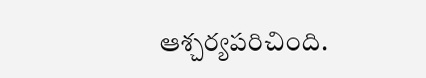ఆశ్చర్యపరిచింది.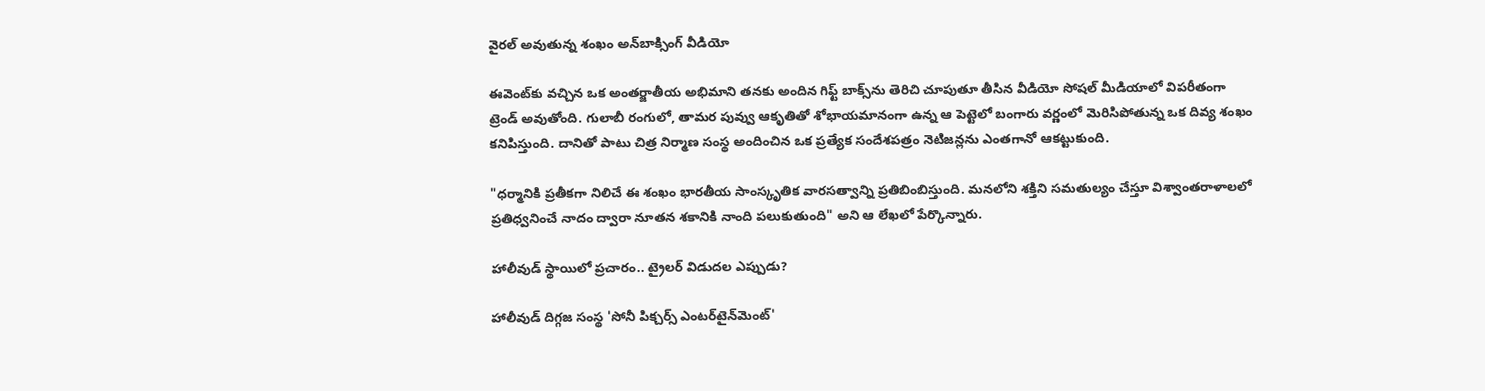వైరల్ అవుతున్న శంఖం అన్‌బాక్సింగ్ వీడియో

ఈవెంట్‌కు వచ్చిన ఒక అంతర్జాతీయ అభిమాని తనకు అందిన గిఫ్ట్ బాక్స్‌ను తెరిచి చూపుతూ తీసిన వీడియో సోషల్ మీడియాలో విపరీతంగా ట్రెండ్ అవుతోంది. గులాబీ రంగులో, తామర పువ్వు ఆకృతితో శోభాయమానంగా ఉన్న ఆ పెట్టెలో బంగారు వర్ణంలో మెరిసిపోతున్న ఒక దివ్య శంఖం కనిపిస్తుంది. దానితో పాటు చిత్ర నిర్మాణ సంస్థ అందించిన ఒక ప్రత్యేక సందేశపత్రం నెటిజన్లను ఎంతగానో ఆకట్టుకుంది.

"ధర్మానికి ప్రతీకగా నిలిచే ఈ శంఖం భారతీయ సాంస్కృతిక వారసత్వాన్ని ప్రతిబింబిస్తుంది. మనలోని శక్తిని సమతుల్యం చేస్తూ విశ్వాంతరాళాలలో ప్రతిధ్వనించే నాదం ద్వారా నూతన శకానికి నాంది పలుకుతుంది" అని ఆ లేఖలో పేర్కొన్నారు.

హాలీవుడ్ స్థాయిలో ప్రచారం.. ట్రైలర్ విడుదల ఎప్పుడు?

హాలీవుడ్ దిగ్గజ సంస్థ 'సోనీ పిక్చర్స్ ఎంటర్‌టైన్‌మెంట్'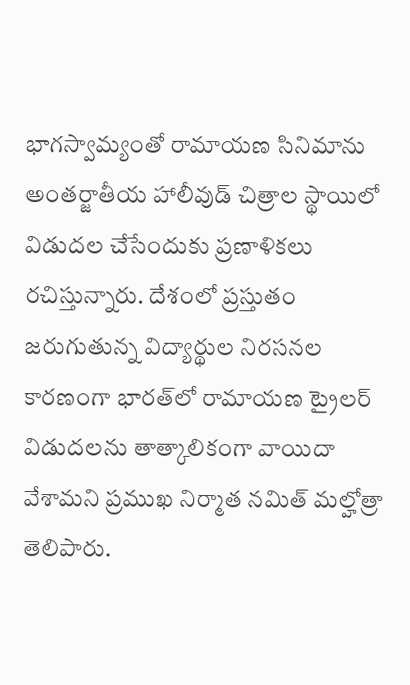భాగస్వామ్యంతో రామాయణ సినిమాను అంతర్జాతీయ హాలీవుడ్ చిత్రాల స్థాయిలో విడుదల చేసేందుకు ప్రణాళికలు రచిస్తున్నారు. దేశంలో ప్రస్తుతం జరుగుతున్న విద్యార్థుల నిరసనల కారణంగా భారత్‌లో రామాయణ ట్రైలర్ విడుదలను తాత్కాలికంగా వాయిదా వేశామని ప్రముఖ నిర్మాత నమిత్ మల్హోత్రా తెలిపారు.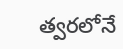త్వరలోనే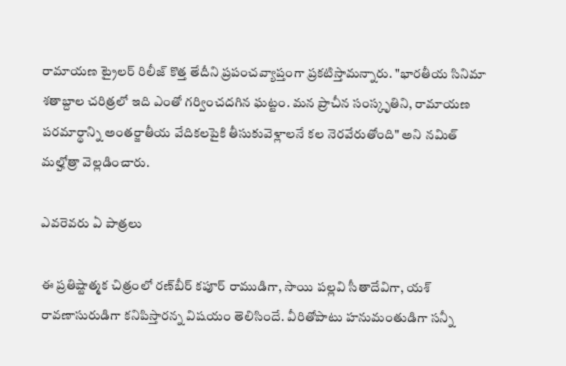రామాయణ ట్రైలర్ రిలీజ్ కొత్త తేదీని ప్రపంచవ్యాప్తంగా ప్రకటిస్తామన్నారు. "భారతీయ సినిమా శతాబ్దాల చరిత్రలో ఇది ఎంతో గర్వించదగిన ఘట్టం. మన ప్రాచీన సంస్కృతిని, రామాయణ పరమార్థాన్ని అంతర్జాతీయ వేదికలపైకి తీసుకువెళ్లాలనే కల నెరవేరుతోంది" అని నమిత్ మల్హోత్రా వెల్లడించారు.

ఎవరెవరు ఏ పాత్రలు

ఈ ప్రతిష్టాత్మక చిత్రంలో రణ్‌బీర్ కపూర్ రాముడిగా, సాయి పల్లవి సీతాదేవిగా, యశ్ రావణాసురుడిగా కనిపిస్తారన్న విషయం తెలిసిందే. వీరితోపాటు హనుమంతుడిగా సన్నీ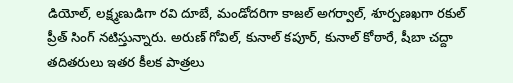డియోల్, లక్ష్మణుడిగా రవి దూబే, మండోదరిగా కాజల్ అగర్వాల్, శూర్పణఖగా రకుల్ ప్రీత్ సింగ్ నటిస్తున్నారు. అరుణ్ గోవిల్, కునాల్ కపూర్, కునాల్ కోఠారే, షీబా చద్దా తదితరులు ఇతర కీలక పాత్రలు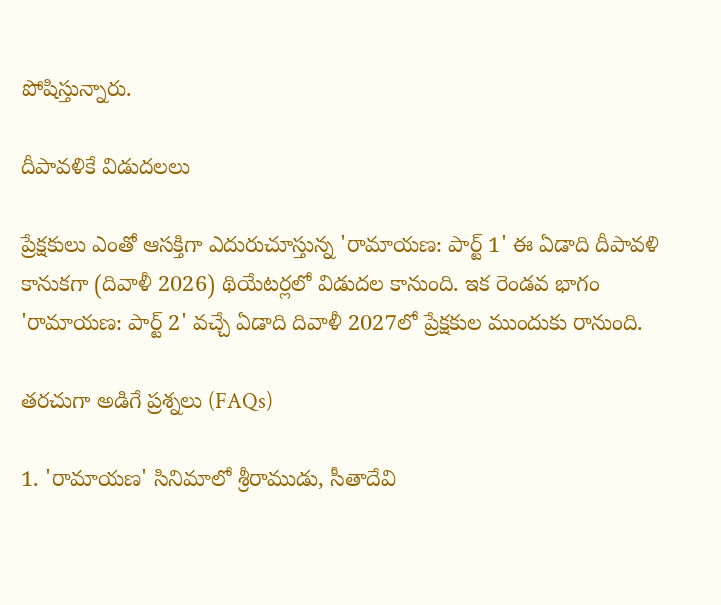పోషిస్తున్నారు.

దీపావళికే విడుదలలు

ప్రేక్షకులు ఎంతో ఆసక్తిగా ఎదురుచూస్తున్న 'రామాయణ: పార్ట్ 1' ఈ ఏడాది దీపావళి కానుకగా (దివాళీ 2026) థియేటర్లలో విడుదల కానుంది. ఇక రెండవ భాగం 'రామాయణ: పార్ట్ 2' వచ్చే ఏడాది దివాళీ 2027లో ప్రేక్షకుల ముందుకు రానుంది.

తరచుగా అడిగే ప్రశ్నలు (FAQs)

1. 'రామాయణ' సినిమాలో శ్రీరాముడు, సీతాదేవి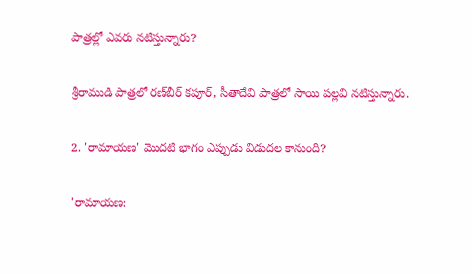పాత్రల్లో ఎవరు నటిస్తున్నారు?

శ్రీరాముడి పాత్రలో రణ్‌బీర్ కపూర్, సీతాదేవి పాత్రలో సాయి పల్లవి నటిస్తున్నారు.

2. 'రామాయణ' మొదటి భాగం ఎప్పుడు విడుదల కానుంది?

'రామాయణ: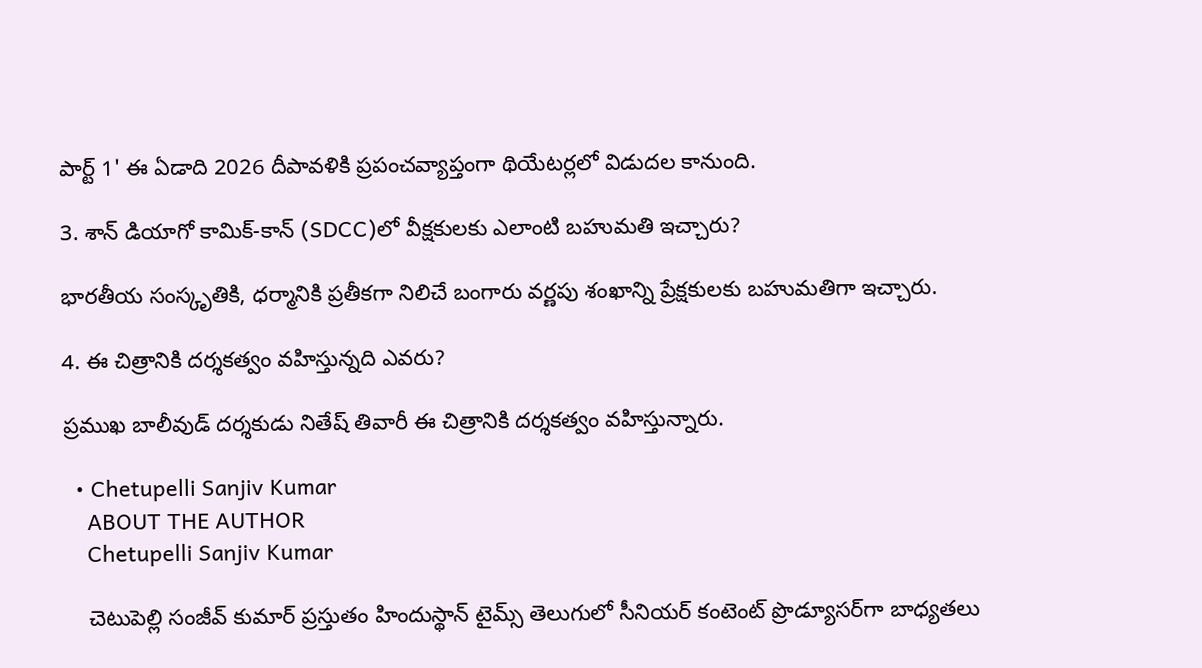పార్ట్ 1' ఈ ఏడాది 2026 దీపావళికి ప్రపంచవ్యాప్తంగా థియేటర్లలో విడుదల కానుంది.

3. శాన్ డియాగో కామిక్-కాన్ (SDCC)లో వీక్షకులకు ఎలాంటి బహుమతి ఇచ్చారు?

భారతీయ సంస్కృతికి, ధర్మానికి ప్రతీకగా నిలిచే బంగారు వర్ణపు శంఖాన్ని ప్రేక్షకులకు బహుమతిగా ఇచ్చారు.

4. ఈ చిత్రానికి దర్శకత్వం వహిస్తున్నది ఎవరు?

ప్రముఖ బాలీవుడ్ దర్శకుడు నితేష్ తివారీ ఈ చిత్రానికి దర్శకత్వం వహిస్తున్నారు.

  • Chetupelli Sanjiv Kumar
    ABOUT THE AUTHOR
    Chetupelli Sanjiv Kumar

    చెటుపెల్లి సంజీవ్ కుమార్ ప్రస్తుతం హిందుస్థాన్ టైమ్స్ తెలుగులో సీనియర్ కంటెంట్ ప్రొడ్యూసర్‌గా బాధ్యతలు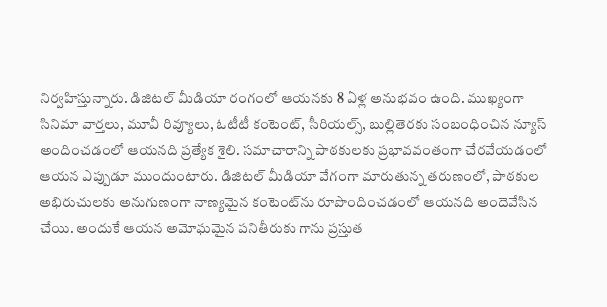నిర్వహిస్తున్నారు. డిజిటల్ మీడియా రంగంలో ఆయనకు 8 ఏళ్ల అనుభవం ఉంది. ముఖ్యంగా సినిమా వార్తలు, మూవీ రివ్యూలు, ఓటీటీ కంటెంట్, సీరియల్స్, బుల్లితెరకు సంబంధించిన న్యూస్ అందించడంలో ఆయనది ప్రత్యేక శైలి. సమాచారాన్ని పాఠకులకు ప్రభావవంతంగా చేరవేయడంలో ఆయన ఎప్పుడూ ముందుంటారు. డిజిటల్ మీడియా వేగంగా మారుతున్న తరుణంలో, పాఠకుల అభిరుచులకు అనుగుణంగా నాణ్యమైన కంటెంట్‌ను రూపొందించడంలో ఆయనది అందెవేసిన చేయి. అందుకే ఆయన అమోఘమైన పనితీరుకు గాను ప్రస్తుత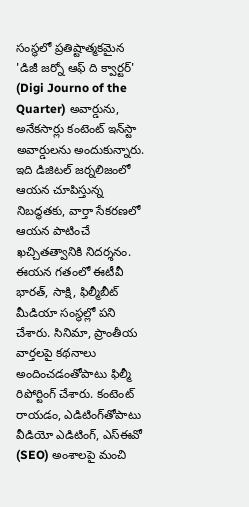సంస్థలో ప్రతిష్టాత్మకమైన 'డిజీ జర్నో ఆఫ్ ది క్వార్టర్' (Digi Journo of the Quarter) అవార్డును, అనేకసార్లు కంటెంట్ ఇన్‌స్టా అవార్డులను అందుకున్నారు. ఇది డిజిటల్ జర్నలిజంలో ఆయన చూపిస్తున్న నిబద్ధతకు, వార్తా సేకరణలో ఆయన పాటించే ఖచ్చితత్వానికి నిదర్శనం. ఈయన గతంలో ఈటీవీ భారత్, సాక్షి, ఫిల్మీబీట్ మీడియా సంస్థల్లో పని చేశారు. సినిమా, ప్రాంతీయ వార్తలపై కథనాలు అందించడంతోపాటు ఫిల్మీ రిపోర్టింగ్ చేశారు. కంటెంట్ రాయడం, ఎడిటింగ్‌తోపాటు వీడియో ఎడిటింగ్, ఎస్‌ఈవో (SEO) అంశాలపై మంచి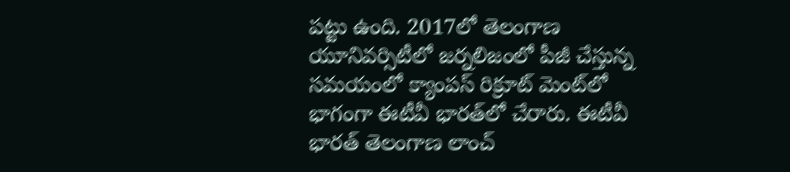పట్టు ఉంది. 2017లో తెలంగాణ యూనివర్సిటీలో జర్నలిజంలో పీజీ చేస్తున్న సమయంలో క్యాంపస్ రిక్రూట్ మెంట్‌లో భాగంగా ఈటీవీ భారత్‌లో చేరారు. ఈటీవీ భారత్ తెలంగాణ లాంచ్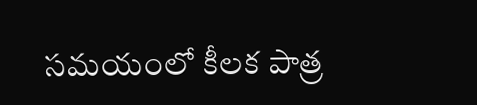సమయంలో కీలక పాత్ర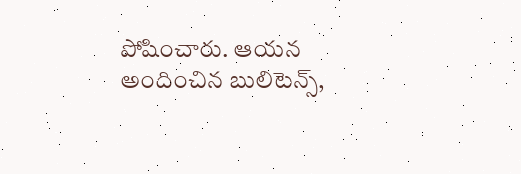పోషించారు. ఆయన అందించిన బులిటెన్స్,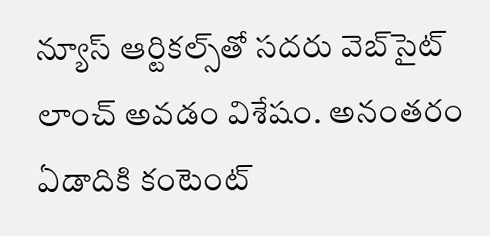న్యూస్ ఆర్టికల్స్‌తో సదరు వెబ్‌సైట్ లాంచ్ అవడం విశేషం. అనంతరం ఏడాదికి కంటెంట్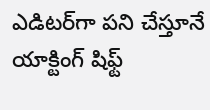ఎడిటర్‌గా పని చేస్తూనే యాక్టింగ్ షిఫ్ట్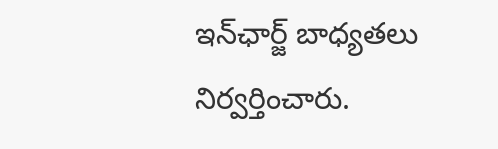ఇన్‌ఛార్జ్ బాధ్యతలు నిర్వర్తించారు.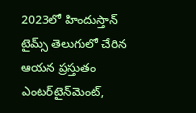2023లో హిందుస్తాన్ టైమ్స్ తెలుగులో చేరిన ఆయన ప్రస్తుతం ఎంటర్‌టైన్‌మెంట్,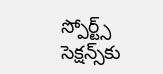స్పోర్ట్స్ సెక్షన్స్‌కు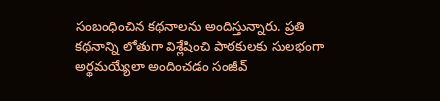సంబంధించిన కథనాలను అందిస్తున్నారు. ప్రతి కథనాన్ని లోతుగా విశ్లేషించి పాఠకులకు సులభంగా అర్థమయ్యేలా అందించడం సంజీవ్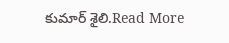కుమార్ శైలి.Read More